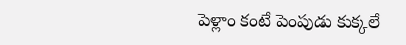పెళ్లాం కంటే పెంపుడు కుక్కలే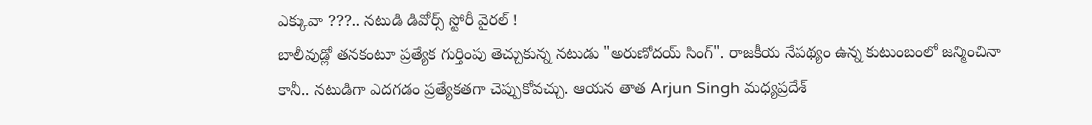ఎక్కువా ???.. నటుడి డివోర్స్ స్టోరీ వైరల్ !
బాలీవుడ్లో తనకంటూ ప్రత్యేక గుర్తింపు తెచ్చుకున్న నటుడు "అరుణోదయ్ సింగ్". రాజకీయ నేపథ్యం ఉన్న కుటుంబంలో జన్మించినా కానీ.. నటుడిగా ఎదగడం ప్రత్యేకతగా చెప్పుకోవచ్చు. ఆయన తాత Arjun Singh మధ్యప్రదేశ్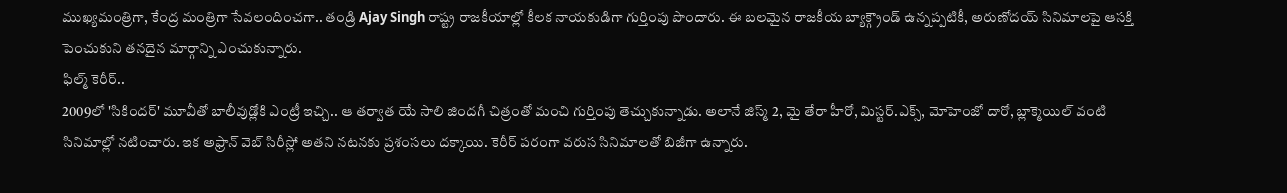ముఖ్యమంత్రిగా, కేంద్ర మంత్రిగా సేవలందించగా.. తండ్రి Ajay Singh రాష్ట్ర రాజకీయాల్లో కీలక నాయకుడిగా గుర్తింపు పొందారు. ఈ బలమైన రాజకీయ బ్యాక్గ్రౌండ్ ఉన్నప్పటికీ, అరుణోదయ్ సినిమాలపై ఆసక్తి పెంచుకుని తనదైన మార్గాన్ని ఎంచుకున్నారు.
ఫిల్మ్ కెరీర్..
2009లో 'సికిందర్' మూవీతో బాలీవుడ్లోకి ఎంట్రీ ఇచ్చి.. ఆ తర్వాత యే సాలి జిందగీ చిత్రంతో మంచి గుర్తింపు తెచ్చుకున్నాడు. అలానే జిస్మ్ 2, మై తేరా హీరో, మిస్టర్.ఎక్స్, మోహెంజో దారో, బ్లాక్మెయిల్ వంటి సినిమాల్లో నటించారు. ఇక అఫ్రాన్ వెబ్ సిరీస్లో అతని నటనకు ప్రశంసలు దక్కాయి. కెరీర్ పరంగా వరుస సినిమాలతో బిజీగా ఉన్నారు.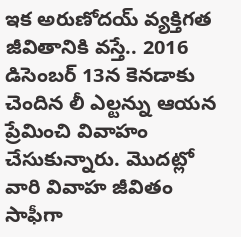ఇక అరుణోదయ్ వ్యక్తిగత జీవితానికి వస్తే.. 2016 డిసెంబర్ 13న కెనడాకు చెందిన లీ ఎల్టన్ను ఆయన ప్రేమించి వివాహం చేసుకున్నారు. మొదట్లో వారి వివాహ జీవితం సాఫీగా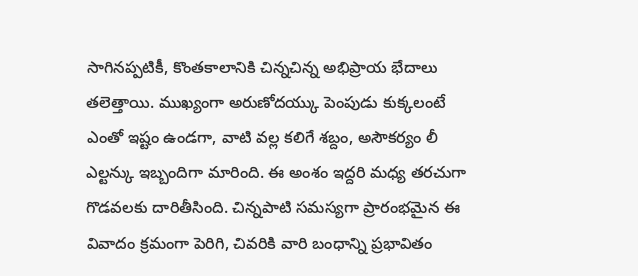సాగినప్పటికీ, కొంతకాలానికి చిన్నచిన్న అభిప్రాయ భేదాలు తలెత్తాయి. ముఖ్యంగా అరుణోదయ్కు పెంపుడు కుక్కలంటే ఎంతో ఇష్టం ఉండగా, వాటి వల్ల కలిగే శబ్దం, అసౌకర్యం లీ ఎల్టన్కు ఇబ్బందిగా మారింది. ఈ అంశం ఇద్దరి మధ్య తరచుగా గొడవలకు దారితీసింది. చిన్నపాటి సమస్యగా ప్రారంభమైన ఈ వివాదం క్రమంగా పెరిగి, చివరికి వారి బంధాన్ని ప్రభావితం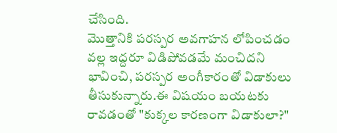చేసింది.
మొత్తానికి పరస్పర అవగాహన లోపించడం వల్ల ఇద్దరూ విడిపోవడమే మంచిదని భావించి, పరస్పర అంగీకారంతో విడాకులు తీసుకున్నారు.ఈ విషయం బయటకు రావడంతో "కుక్కల కారణంగా విడాకులా?"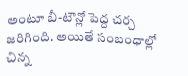అంటూ బీ-టౌన్లో పెద్ద చర్చ జరిగింది. అయితే సంబంధాల్లో చిన్న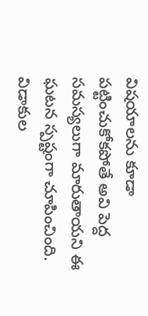విషయాలను కూడా పట్టించుకోకపోతే అవి పెద్ద సమస్యలుగా మారుతాయని ఈ ఘటన స్పష్టంగా చూపించింది.
విడాకుల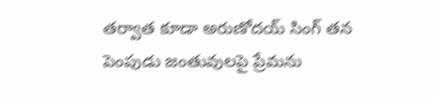తర్వాత కూడా అరుణోదయ్ సింగ్ తన పెంపుడు జంతువులపై ప్రేమను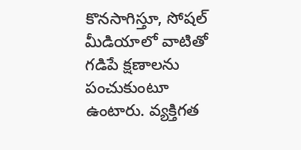కొనసాగిస్తూ, సోషల్ మీడియాలో వాటితో గడిపే క్షణాలను పంచుకుంటూ ఉంటారు. వ్యక్తిగత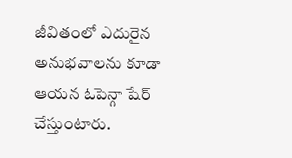జీవితంలో ఎదురైన అనుభవాలను కూడా ఆయన ఓపెన్గా షేర్ చేస్తుంటారు.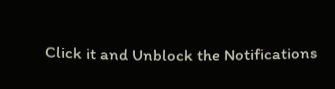Click it and Unblock the Notifications